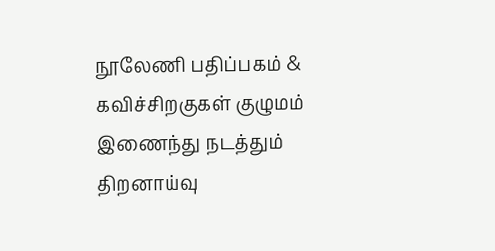நூலேணி பதிப்பகம் & கவிச்சிறகுகள் குழுமம் இணைந்து நடத்தும்
திறனாய்வு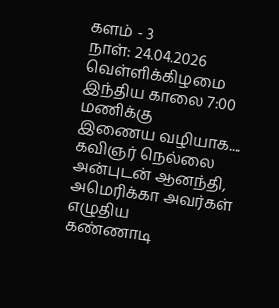களம் - 3
நாள்: 24.04.2026
வெள்ளிக்கிழமை
இந்திய காலை 7:00 மணிக்கு
இணைய வழியாக....
கவிஞர் நெல்லை அன்புடன் ஆனந்தி, அமெரிக்கா அவர்கள் எழுதிய
கண்ணாடி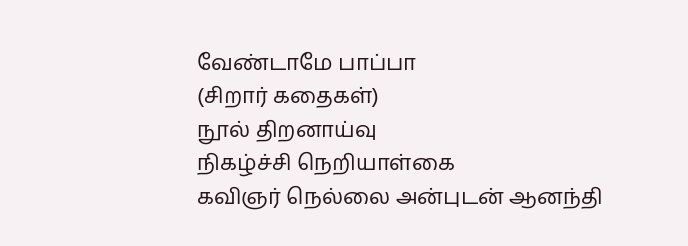வேண்டாமே பாப்பா
(சிறார் கதைகள்)
நூல் திறனாய்வு
நிகழ்ச்சி நெறியாள்கை
கவிஞர் நெல்லை அன்புடன் ஆனந்தி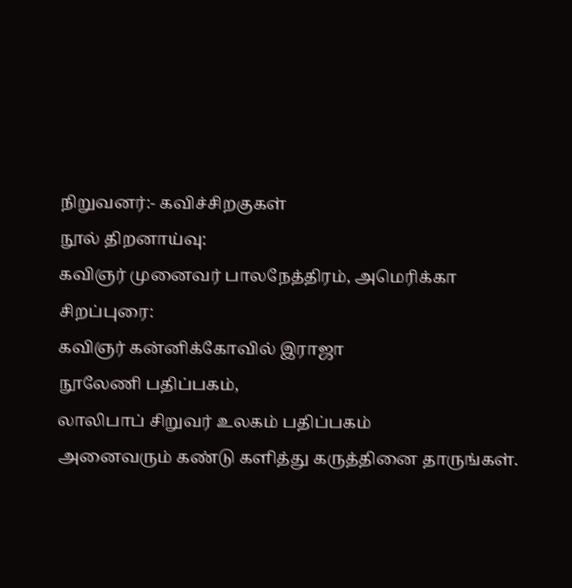நிறுவனர்:- கவிச்சிறகுகள்
நூல் திறனாய்வு:
கவிஞர் முனைவர் பாலநேத்திரம், அமெரிக்கா
சிறப்புரை:
கவிஞர் கன்னிக்கோவில் இராஜா
நூலேணி பதிப்பகம்,
லாலிபாப் சிறுவர் உலகம் பதிப்பகம்
அனைவரும் கண்டு களித்து கருத்தினை தாருங்கள்.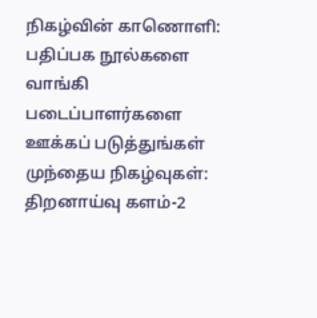நிகழ்வின் காணொளி:
பதிப்பக நூல்களை வாங்கி படைப்பாளர்களை ஊக்கப் படுத்துங்கள்
முந்தைய நிகழ்வுகள்:
திறனாய்வு களம்-2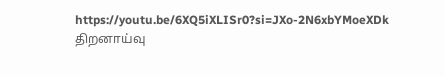https://youtu.be/6XQ5iXLISr0?si=JXo-2N6xbYMoeXDk
திறனாய்வு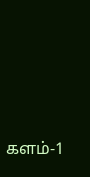களம்-1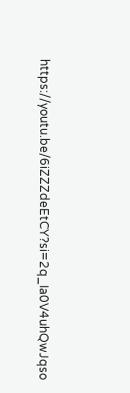https://youtu.be/6iZZZdeEtCY?si=2q_Ia0V4uhQwJqso